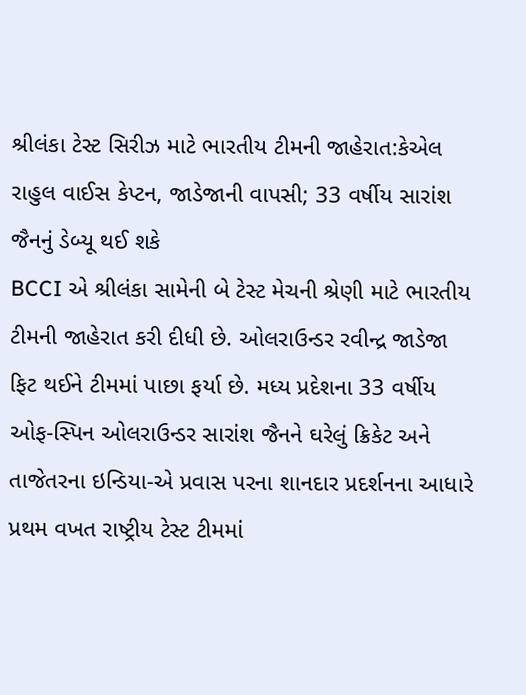શ્રીલંકા ટેસ્ટ સિરીઝ માટે ભારતીય ટીમની જાહેરાત:કેએલ રાહુલ વાઈસ કેપ્ટન, જાડેજાની વાપસી; 33 વર્ષીય સારાંશ જૈનનું ડેબ્યૂ થઈ શકે
BCCI એ શ્રીલંકા સામેની બે ટેસ્ટ મેચની શ્રેણી માટે ભારતીય ટીમની જાહેરાત કરી દીધી છે. ઓલરાઉન્ડર રવીન્દ્ર જાડેજા ફિટ થઈને ટીમમાં પાછા ફર્યા છે. મધ્ય પ્રદેશના 33 વર્ષીય ઓફ-સ્પિન ઓલરાઉન્ડર સારાંશ જૈનને ઘરેલું ક્રિકેટ અને તાજેતરના ઇન્ડિયા-એ પ્રવાસ પરના શાનદાર પ્રદર્શનના આધારે પ્રથમ વખત રાષ્ટ્રીય ટેસ્ટ ટીમમાં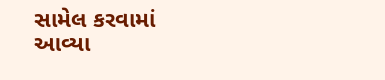સામેલ કરવામાં આવ્યા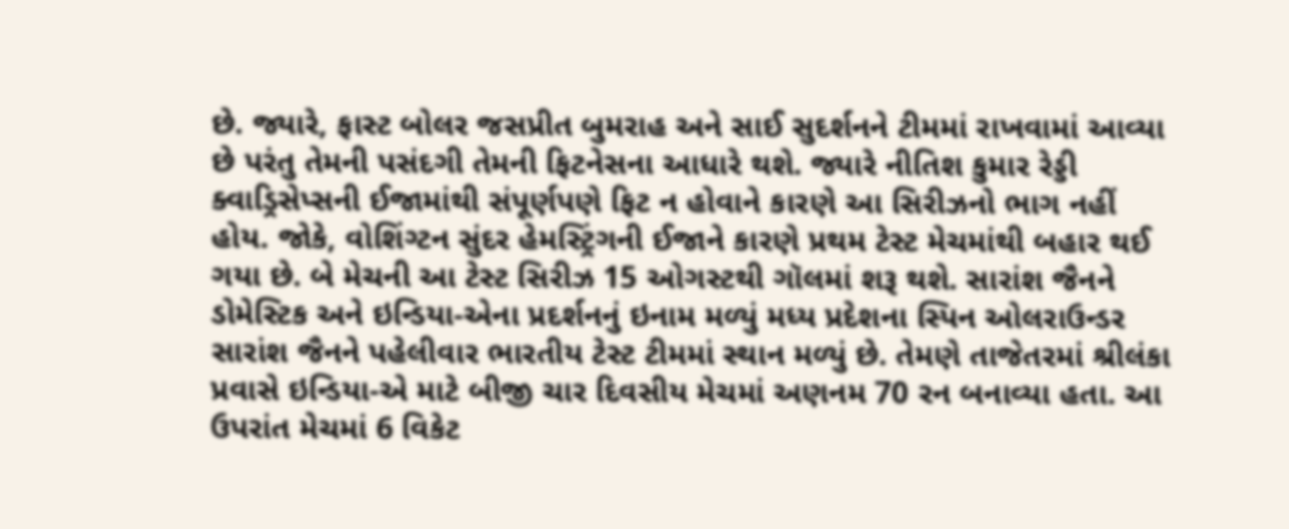છે. જ્યારે, ફાસ્ટ બોલર જસપ્રીત બુમરાહ અને સાઈ સુદર્શનને ટીમમાં રાખવામાં આવ્યા છે પરંતુ તેમની પસંદગી તેમની ફિટનેસના આધારે થશે. જ્યારે નીતિશ કુમાર રેડ્ડી ક્વાડ્રિસેપ્સની ઈજામાંથી સંપૂર્ણપણે ફિટ ન હોવાને કારણે આ સિરીઝનો ભાગ નહીં હોય. જોકે, વોશિંગ્ટન સુંદર હેમસ્ટ્રિંગની ઈજાને કારણે પ્રથમ ટેસ્ટ મેચમાંથી બહાર થઈ ગયા છે. બે મેચની આ ટેસ્ટ સિરીઝ 15 ઓગસ્ટથી ગૉલમાં શરૂ થશે. સારાંશ જૈનને ડોમેસ્ટિક અને ઇન્ડિયા-એના પ્રદર્શનનું ઇનામ મળ્યું મધ્ય પ્રદેશના સ્પિન ઓલરાઉન્ડર સારાંશ જૈનને પહેલીવાર ભારતીય ટેસ્ટ ટીમમાં સ્થાન મળ્યું છે. તેમણે તાજેતરમાં શ્રીલંકા પ્રવાસે ઇન્ડિયા-એ માટે બીજી ચાર દિવસીય મેચમાં અણનમ 70 રન બનાવ્યા હતા. આ ઉપરાંત મેચમાં 6 વિકેટ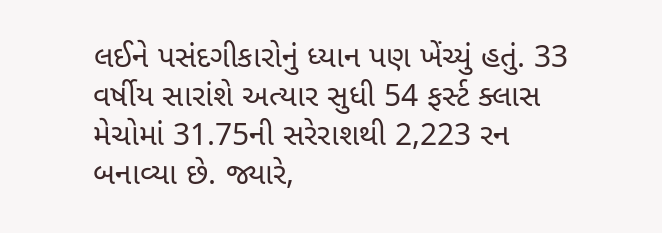લઈને પસંદગીકારોનું ધ્યાન પણ ખેંચ્યું હતું. 33 વર્ષીય સારાંશે અત્યાર સુધી 54 ફર્સ્ટ ક્લાસ મેચોમાં 31.75ની સરેરાશથી 2,223 રન બનાવ્યા છે. જ્યારે,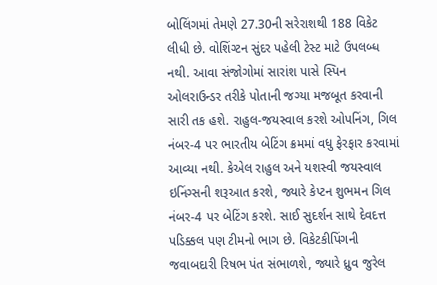બોલિંગમાં તેમણે 27.30ની સરેરાશથી 188 વિકેટ લીધી છે. વોશિંગ્ટન સુંદર પહેલી ટેસ્ટ માટે ઉપલબ્ધ નથી. આવા સંજોગોમાં સારાંશ પાસે સ્પિન ઓલરાઉન્ડર તરીકે પોતાની જગ્યા મજબૂત કરવાની સારી તક હશે. રાહુલ-જયસ્વાલ કરશે ઓપનિંગ, ગિલ નંબર-4 પર ભારતીય બેટિંગ ક્રમમાં વધુ ફેરફાર કરવામાં આવ્યા નથી. કેએલ રાહુલ અને યશસ્વી જયસ્વાલ ઇનિંગ્સની શરૂઆત કરશે, જ્યારે કેપ્ટન શુભમન ગિલ નંબર-4 પર બેટિંગ કરશે. સાઈ સુદર્શન સાથે દેવદત્ત પડિક્કલ પણ ટીમનો ભાગ છે. વિકેટકીપિંગની જવાબદારી રિષભ પંત સંભાળશે, જ્યારે ધ્રુવ જુરેલ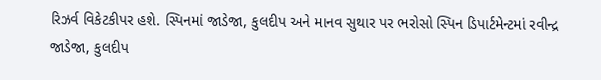રિઝર્વ વિકેટકીપર હશે. સ્પિનમાં જાડેજા, કુલદીપ અને માનવ સુથાર પર ભરોસો સ્પિન ડિપાર્ટમેન્ટમાં રવીન્દ્ર જાડેજા, કુલદીપ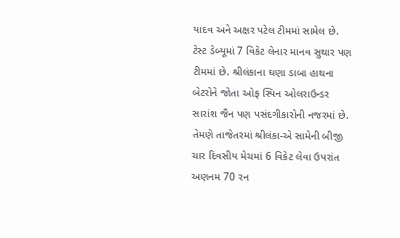યાદવ અને અક્ષર પટેલ ટીમમાં સામેલ છે. ટેસ્ટ ડેબ્યૂમાં 7 વિકેટ લેનાર માનવ સુથાર પણ ટીમમાં છે. શ્રીલંકાના ઘણા ડાબા હાથના બેટરોને જોતા ઓફ સ્પિન ઓલરાઉન્ડર સારાંશ જૈન પણ પસંદગીકારોની નજરમાં છે. તેમણે તાજેતરમાં શ્રીલંકા-એ સામેની બીજી ચાર દિવસીય મેચમાં 6 વિકેટ લેવા ઉપરાંત અણનમ 70 રન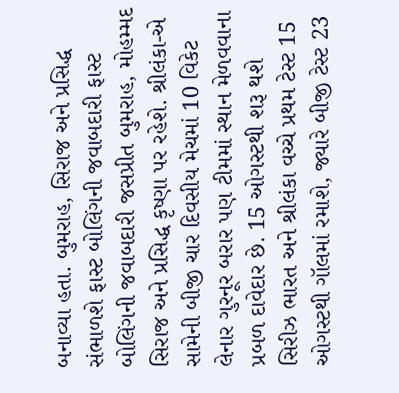બનાવ્યા હતા. બુમરાહ, સિરાજ અને પ્રસિદ્ધ સંભાળશે ફાસ્ટ બોલિંગની જવાબદારી ફાસ્ટ બોલિંગની જવાબદારી જસપ્રીત બુમરાહ, મોહમ્મદ સિરાજ અને પ્રસિદ્ધ કૃષ્ણા પર રહેશે. શ્રીલંકા-એ સામેની બીજી ચાર દિવસીય મેચમાં 10 વિકેટ લેનાર ગુરનૂર બરાર પણ ટીમમાં સ્થાન મેળવવાના પ્રબળ દાવેદાર છે. 15 ઓગસ્ટથી શરૂ થશે સિરીઝ ભારત અને શ્રીલંકા વચ્ચે પ્રથમ ટેસ્ટ 15 ઓગસ્ટથી ગૉલમાં રમાશે, જ્યારે બીજી ટેસ્ટ 23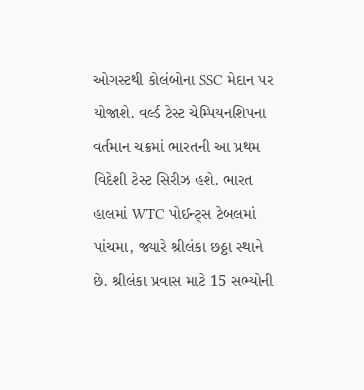ઓગસ્ટથી કોલંબોના SSC મેદાન પર યોજાશે. વર્લ્ડ ટેસ્ટ ચેમ્પિયનશિપના વર્તમાન ચક્રમાં ભારતની આ પ્રથમ વિદેશી ટેસ્ટ સિરીઝ હશે. ભારત હાલમાં WTC પોઈન્ટ્સ ટેબલમાં પાંચમા, જ્યારે શ્રીલંકા છઠ્ઠા સ્થાને છે. શ્રીલંકા પ્રવાસ માટે 15 સભ્યોની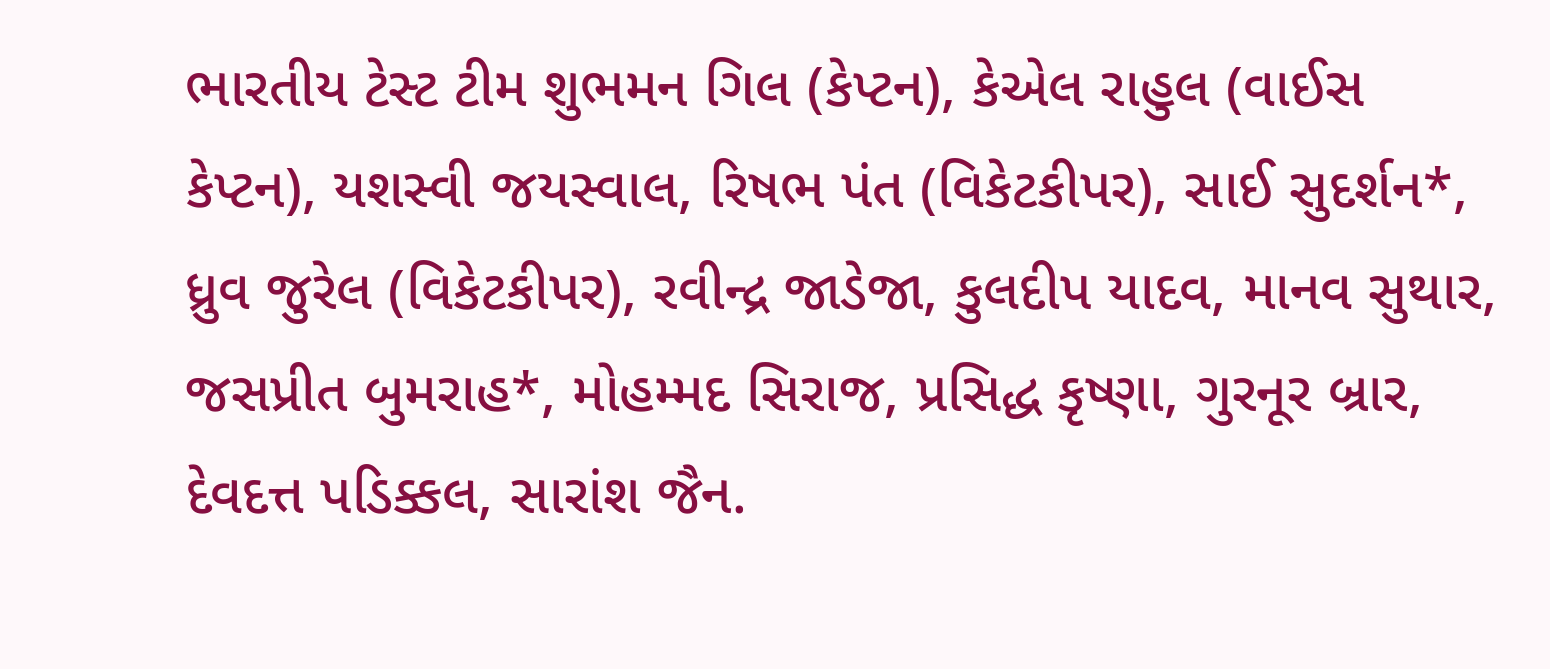ભારતીય ટેસ્ટ ટીમ શુભમન ગિલ (કેપ્ટન), કેએલ રાહુલ (વાઈસ કેપ્ટન), યશસ્વી જયસ્વાલ, રિષભ પંત (વિકેટકીપર), સાઈ સુદર્શન*, ધ્રુવ જુરેલ (વિકેટકીપર), રવીન્દ્ર જાડેજા, કુલદીપ યાદવ, માનવ સુથાર, જસપ્રીત બુમરાહ*, મોહમ્મદ સિરાજ, પ્રસિદ્ધ કૃષ્ણા, ગુરનૂર બ્રાર, દેવદત્ત પડિક્કલ, સારાંશ જૈન.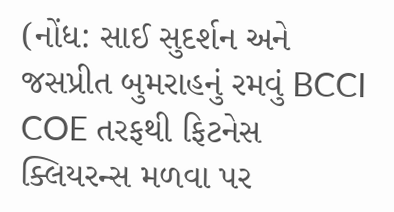(નોંધ: સાઈ સુદર્શન અને જસપ્રીત બુમરાહનું રમવું BCCI COE તરફથી ફિટનેસ ક્લિયરન્સ મળવા પર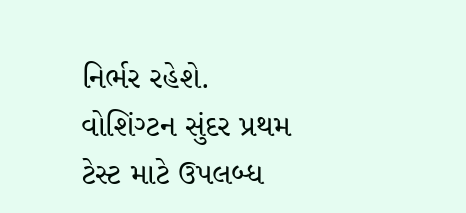નિર્ભર રહેશે. વોશિંગ્ટન સુંદર પ્રથમ ટેસ્ટ માટે ઉપલબ્ધ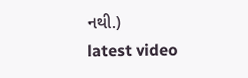નથી.)
latest video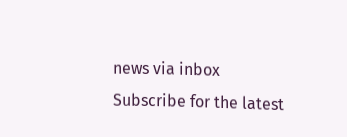news via inbox
Subscribe for the latest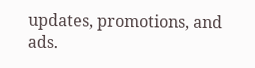updates, promotions, and ads.